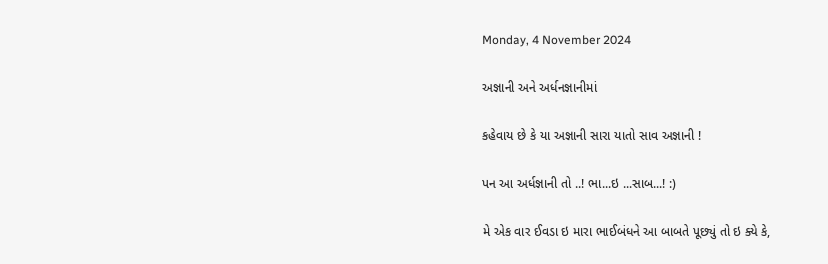Monday, 4 November 2024

અજ્ઞાની અને અર્ધનજ્ઞાનીમાં

કહેવાય છે કે યા અજ્ઞાની સારા યાતો સાવ અજ્ઞાની !

પન આ અર્ધજ્ઞાની તો ..! ભા...ઇ ...સાબ...! :)

મે એક વાર ઈવડા ઇ મારા ભાઈબંધને આ બાબતે પૂછ્યું તો ઇ ક્યે કે,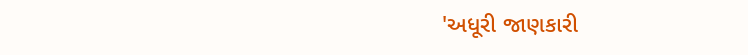'અધૂરી જાણકારી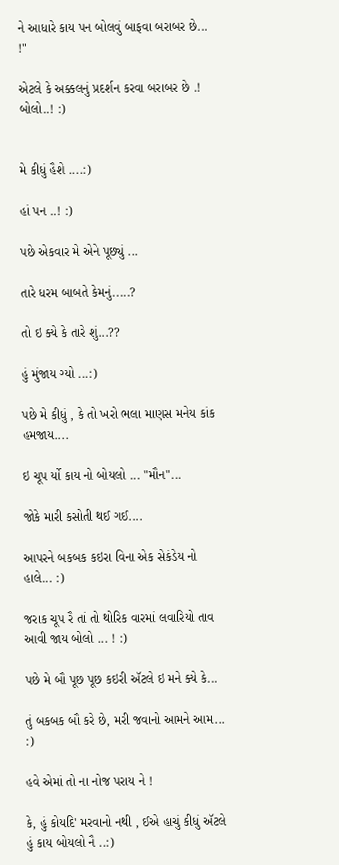ને આધારે કાય પન બોલવું બાફવા બરાબર છે... !"

એટલે કે અક્કલનું પ્રદર્શન કરવા બરાબર છે .! બોલો..! :)


મે કીધું હૈશે ....:)

હાં પન ..! :)

પછે એકવાર મે એને પૂછ્યું ...

તારે ધરમ બાબતે કેમનું.....?

તો ઇ ક્યે કે તારે શું...??

હું મુંજાય ગ્યો ...:)

પછે મે કીધું , કે તો ખરો ભલા માણસ મનેય કાંક હમજાય....

ઇ ચૂપ ર્યો કાય નો બોયલો ... "મૌન"...

જોકે મારી કસોતી થઈ ગઈ....

આપરને બકબક કઇરા વિના એક સેકંડેય નો હાલે... :)

જરાક ચૂપ રૈ તાં તો થોરિક વારમાં લવારિયો તાવ આવી જાય બોલો ... ! :)

પછે મે બૌ પૂછ પૂછ કઇરી ઍટલે ઇ મને ક્યે કે...

તું બકબક બૌ કરે છે, મરી જવાનો આમને આમ... :)

હવે એમાં તો ના નોજ પરાય ને !

કે, હું કોયદિ' મરવાનો નથી , ઈએ હાચું કીધું ઍટલે હું કાય બોયલો નૈ ..:)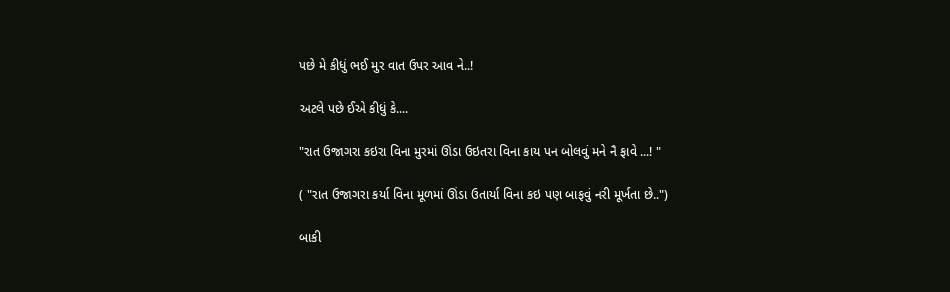પછે મે કીધું ભઈ મુર વાત ઉપર આવ ને..!

અટલે પછે ઈએ કીધું કે....

"રાત ઉજાગરા કઇરા વિના મુરમાં ઊંડા ઉઇતરા વિના કાય પન બોલવું મને નૈ ફાવે ...! "

( "રાત ઉજાગરા કર્યા વિના મૂળમાં ઊંડા ઉતાર્યા વિના કઇ પણ બાફવું નરી મૂર્ખતા છે..")

બાકી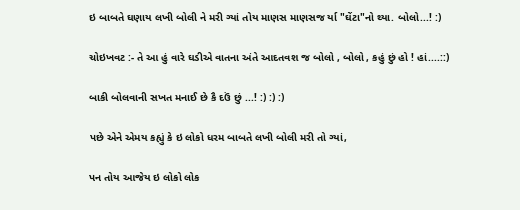ઇ બાબતે ઘણાય લખી બોલી ને મરી ગ્યાં તોય માણસ માણસજ ર્યા "ઘેંટા"નો થ્યા. બોલો...! :)

ચોઇખવટ :- તે આ હું વારે ઘડીએ વાતના અંતે આદતવશ જ બોલો , બોલો , કહું છું હો ! હાં....::)

બાકી બોલવાની સખત મનાઈ છે કૈ દઉં છું ...! :) :) :)

પછે એને એમય કહ્યું કે ઇ લોકો ધરમ બાબતે લખી બોલી મરી તો ગ્યાં,

પન તોય આજેય ઇ લોકો લોક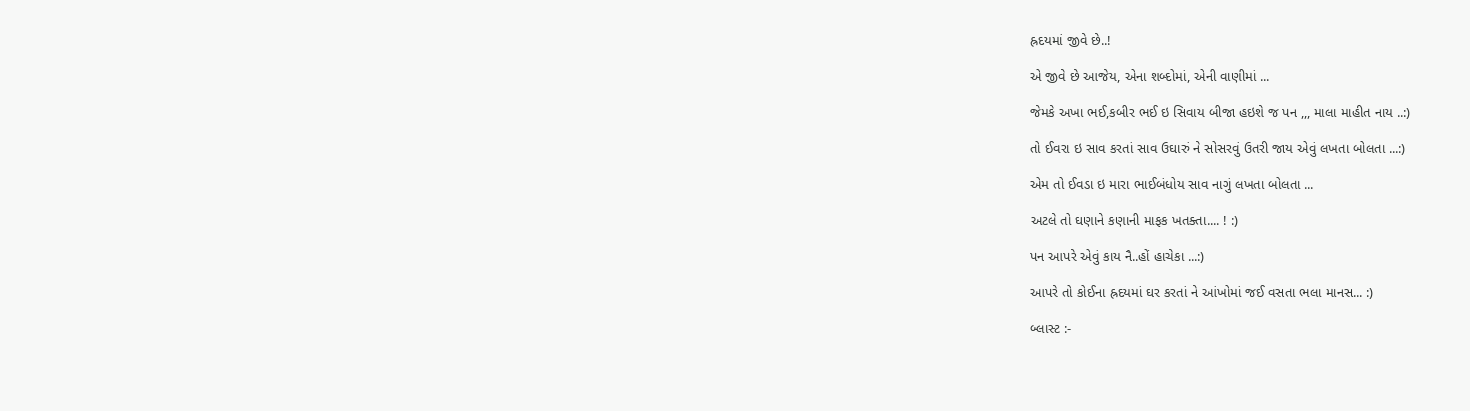હ્રદયમાં જીવે છે..!

એ જીવે છે આજેય, એના શબ્દોમાં, એની વાણીમાં ...

જેમકે અખા ભઈ,કબીર ભઈ ઇ સિવાય બીજા હઇશે જ પન ,,, માલા માહીત નાય ..:)

તો ઈવરા ઇ સાવ કરતાં સાવ ઉઘારું ને સોસરવું ઉતરી જાય એવું લખતા બોલતા ...:)

એમ તો ઈવડા ઇ મારા ભાઈબંધોય સાવ નાગું લખતા બોલતા ...

અટલે તો ઘણાને કણાની માફક ખતક્તા.... ! :)

પન આપરે એવું કાય નૈ..હોં હાચેકા ...:)

આપરે તો કોઈના હ્રદયમાં ઘર કરતાં ને આંખોમાં જઈ વસતા ભલા માનસ... :)

બ્લાસ્ટ :-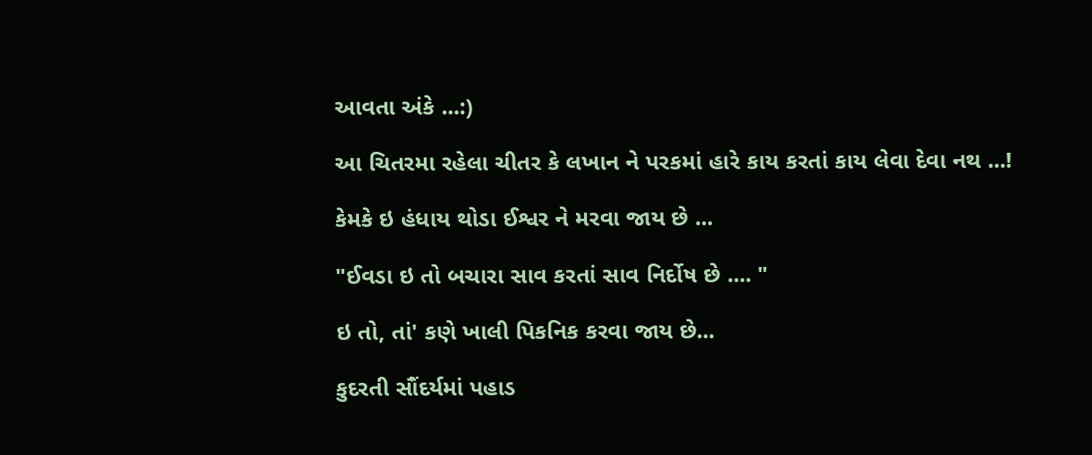આવતા અંકે ...:)

આ ચિતરમા રહેલા ચીતર કે લખાન ને પરકમાં હારે કાય કરતાં કાય લેવા દેવા નથ ...!

કેમકે ઇ હંધાય થોડા ઈશ્વર ને મરવા જાય છે ...

"ઈવડા ઇ તો બચારા સાવ કરતાં સાવ નિર્દોષ છે .... "

ઇ તો, તાં' કણે ખાલી પિકનિક કરવા જાય છે...

કુદરતી સૌંદર્યમાં પહાડ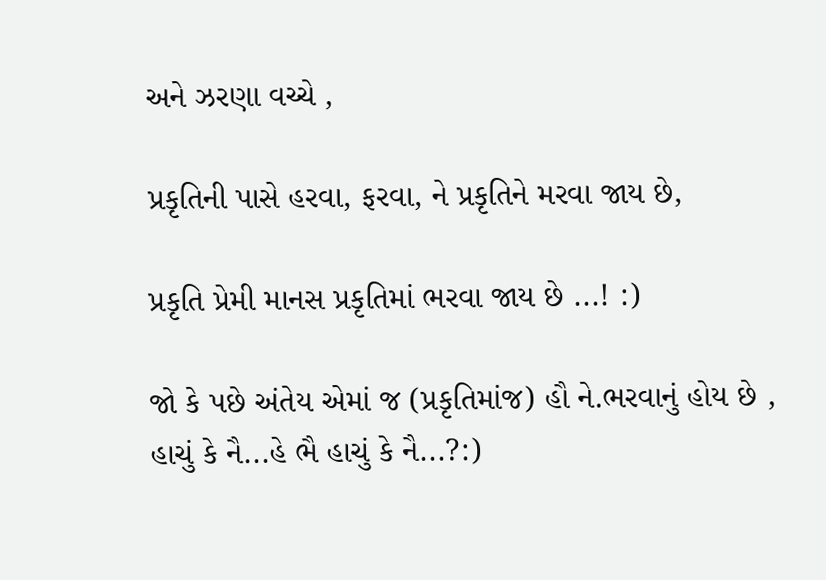અને ઝરણા વચ્ચે ,

પ્રકૃતિની પાસે હરવા, ફરવા, ને પ્રકૃતિને મરવા જાય છે,

પ્રકૃતિ પ્રેમી માનસ પ્રકૃતિમાં ભરવા જાય છે ...! :)

જો કે પછે અંતેય એમાં જ (પ્રકૃતિમાંજ) હૌ ને.ભરવાનું હોય છે , હાચું કે નૈ...હે ભૈ હાચું કે નૈ...?:)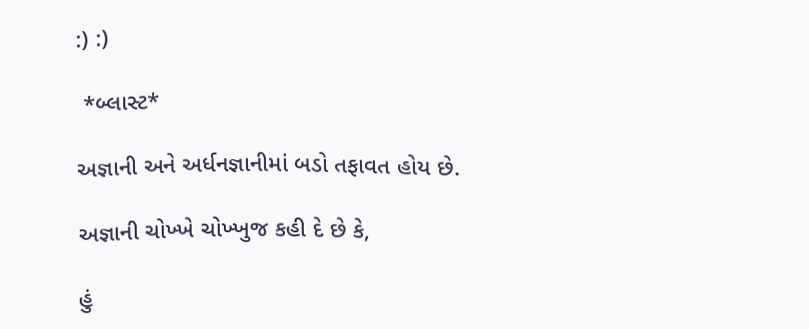:) :)

 *બ્લાસ્ટ*

અજ્ઞાની અને અર્ધનજ્ઞાનીમાં બડો તફાવત હોય છે.

અજ્ઞાની ચોખ્ખે ચોખ્ખુજ કહી દે છે કે,

હું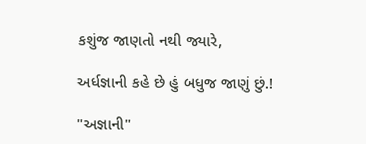કશુંજ જાણતો નથી જ્યારે,

અર્ધજ્ઞાની કહે છે હું બધુજ જાણું છું.!

"અજ્ઞાની"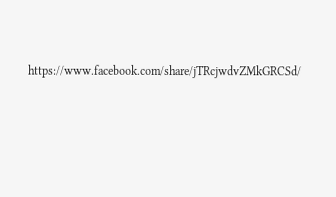https://www.facebook.com/share/jTRcjwdvZMkGRCSd/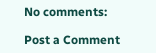No comments:

Post a Comment